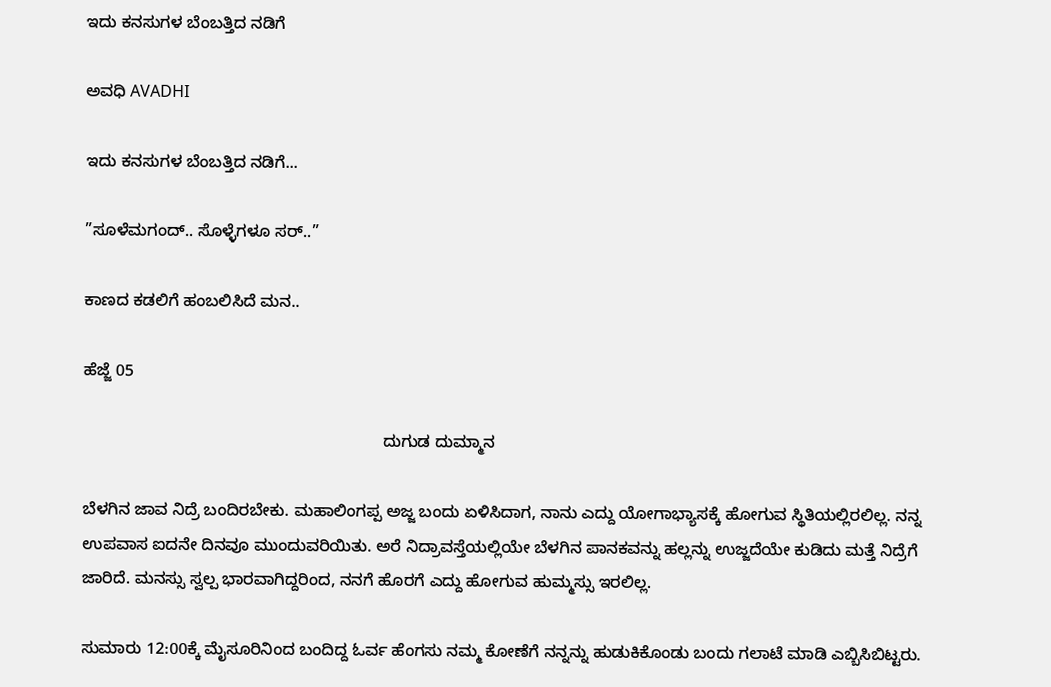ಇದು ಕನಸುಗಳ ಬೆಂಬತ್ತಿದ ನಡಿಗೆ‍

ಅವಧಿ AVADHI

ಇದು ಕನಸುಗಳ ಬೆಂಬತ್ತಿದ ನಡಿಗೆ...

”ಸೂಳೆಮಗಂದ್.. ಸೊಳ್ಳೆಗಳೂ ಸರ್..”

ಕಾಣದ ಕಡಲಿಗೆ ಹಂಬಲಿಸಿದೆ ಮನ..

ಹೆಜ್ಜೆ 05

                                                                 ದುಗುಡ ದುಮ್ಮಾನ

ಬೆಳಗಿನ ಜಾವ ನಿದ್ರೆ ಬಂದಿರಬೇಕು. ಮಹಾಲಿಂಗಪ್ಪ ಅಜ್ಜ ಬಂದು ಏಳಿಸಿದಾಗ, ನಾನು ಎದ್ದು ಯೋಗಾಭ್ಯಾಸಕ್ಕೆ ಹೋಗುವ ಸ್ಥಿತಿಯಲ್ಲಿರಲಿಲ್ಲ. ನನ್ನ ಉಪವಾಸ ಐದನೇ ದಿನವೂ ಮುಂದುವರಿಯಿತು. ಅರೆ ನಿದ್ರಾವಸ್ತೆಯಲ್ಲಿಯೇ ಬೆಳಗಿನ ಪಾನಕವನ್ನು ಹಲ್ಲನ್ನು ಉಜ್ಜದೆಯೇ ಕುಡಿದು ಮತ್ತೆ ನಿದ್ರೆಗೆ ಜಾರಿದೆ. ಮನಸ್ಸು ಸ್ವಲ್ಪ ಭಾರವಾಗಿದ್ದರಿಂದ, ನನಗೆ ಹೊರಗೆ ಎದ್ದು ಹೋಗುವ ಹುಮ್ಮಸ್ಸು ಇರಲಿಲ್ಲ.

ಸುಮಾರು 12:00ಕ್ಕೆ ಮೈಸೂರಿನಿಂದ ಬಂದಿದ್ದ ಓರ್ವ ಹೆಂಗಸು ನಮ್ಮ ಕೋಣೆಗೆ ನನ್ನನ್ನು ಹುಡುಕಿಕೊಂಡು ಬಂದು ಗಲಾಟೆ ಮಾಡಿ ಎಬ್ಬಿಸಿಬಿಟ್ಟರು.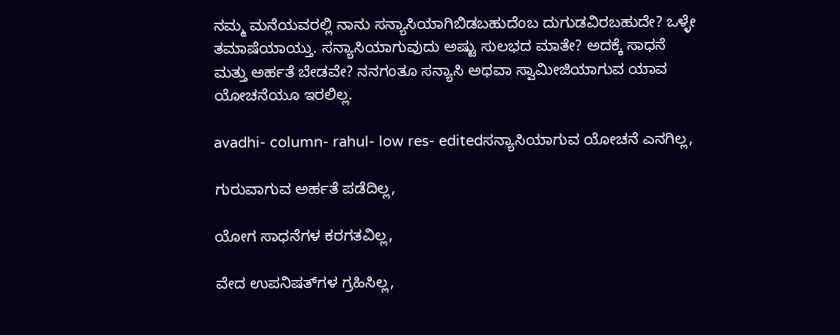ನಮ್ಮ ಮನೆಯವರಲ್ಲಿ ನಾನು ಸನ್ಯಾಸಿಯಾಗಿಬಿಡಬಹುದೆಂಬ ದುಗುಡವಿರಬಹುದೇ? ಒಳ್ಳೇ ತಮಾಷೆಯಾಯ್ತು. ಸನ್ಯಾಸಿಯಾಗುವುದು ಅಷ್ಟು ಸುಲಭದ ಮಾತೇ? ಅದಕ್ಕೆ ಸಾಧನೆ ಮತ್ತು ಅರ್ಹತೆ ಬೇಡವೇ? ನನಗಂತೂ ಸನ್ಯಾಸಿ ಅಥವಾ ಸ್ವಾಮೀಜಿಯಾಗುವ ಯಾವ ಯೋಚನೆಯೂ ಇರಲಿಲ್ಲ.

avadhi- column- rahul- low res- editedಸನ್ಯಾಸಿಯಾಗುವ ಯೋಚನೆ ಎನಗಿಲ್ಲ,

ಗುರುವಾಗುವ ಅರ್ಹತೆ ಪಡೆದಿಲ್ಲ,

ಯೋಗ ಸಾಧನೆಗಳ ಕರಗತವಿಲ್ಲ,

ವೇದ ಉಪನಿಷತ್‍ಗಳ ಗ್ರಹಿಸಿಲ್ಲ,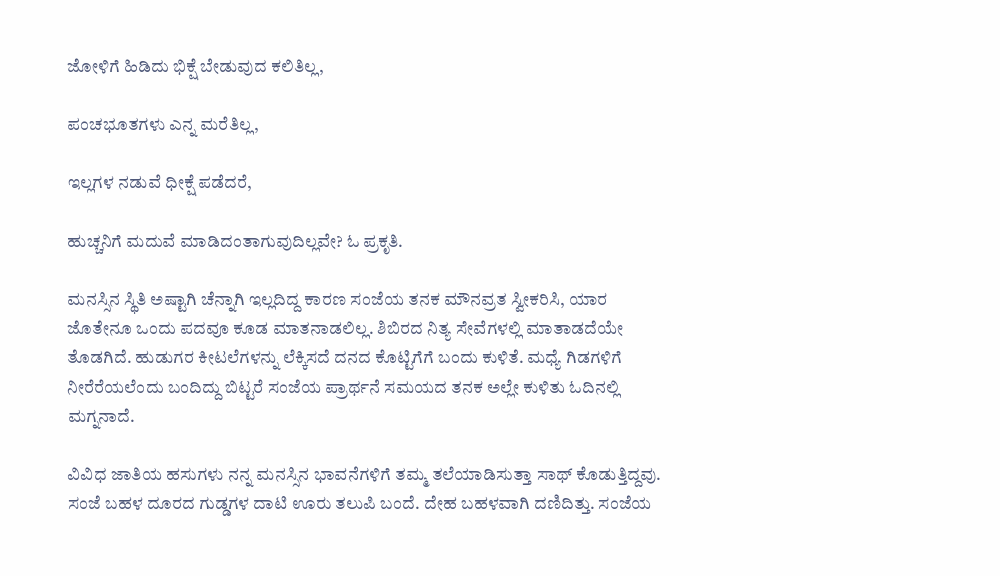ಜೋಳಿಗೆ ಹಿಡಿದು ಭಿಕ್ಷೆ ಬೇಡುವುದ ಕಲಿತಿಲ್ಲ,

ಪಂಚಭೂತಗಳು ಎನ್ನ ಮರೆತಿಲ್ಲ,

ಇಲ್ಲಗಳ ನಡುವೆ ಧೀಕ್ಷೆ ಪಡೆದರೆ,

ಹುಚ್ಚನಿಗೆ ಮದುವೆ ಮಾಡಿದಂತಾಗುವುದಿಲ್ಲವೇ? ಓ ಪ್ರಕೃತಿ.

ಮನಸ್ಸಿನ ಸ್ಥಿತಿ ಅಷ್ಟಾಗಿ ಚೆನ್ನಾಗಿ ಇಲ್ಲದಿದ್ದ ಕಾರಣ ಸಂಜೆಯ ತನಕ ಮೌನವ್ರತ ಸ್ವೀಕರಿಸಿ, ಯಾರ ಜೊತೇನೂ ಒಂದು ಪದವೂ ಕೂಡ ಮಾತನಾಡಲಿಲ್ಲ. ಶಿಬಿರದ ನಿತ್ಯ ಸೇವೆಗಳಲ್ಲಿ ಮಾತಾಡದೆಯೇ ತೊಡಗಿದೆ. ಹುಡುಗರ ಕೀಟಲೆಗಳನ್ನು ಲೆಕ್ಕಿಸದೆ ದನದ ಕೊಟ್ಟಿಗೆಗೆ ಬಂದು ಕುಳಿತೆ. ಮಧ್ಯೆ ಗಿಡಗಳಿಗೆ ನೀರೆರೆಯಲೆಂದು ಬಂದಿದ್ದು ಬಿಟ್ಟರೆ ಸಂಜೆಯ ಪ್ರಾರ್ಥನೆ ಸಮಯದ ತನಕ ಅಲ್ಲೇ ಕುಳಿತು ಓದಿನಲ್ಲಿ ಮಗ್ನನಾದೆ.

ವಿವಿಧ ಜಾತಿಯ ಹಸುಗಳು ನನ್ನ ಮನಸ್ಸಿನ ಭಾವನೆಗಳಿಗೆ ತಮ್ಮ ತಲೆಯಾಡಿಸುತ್ತಾ ಸಾಥ್‍ ಕೊಡುತ್ತಿದ್ದವು. ಸಂಜೆ ಬಹಳ ದೂರದ ಗುಡ್ಡಗಳ ದಾಟಿ ಊರು ತಲುಪಿ ಬಂದೆ. ದೇಹ ಬಹಳವಾಗಿ ದಣಿದಿತ್ತು. ಸಂಜೆಯ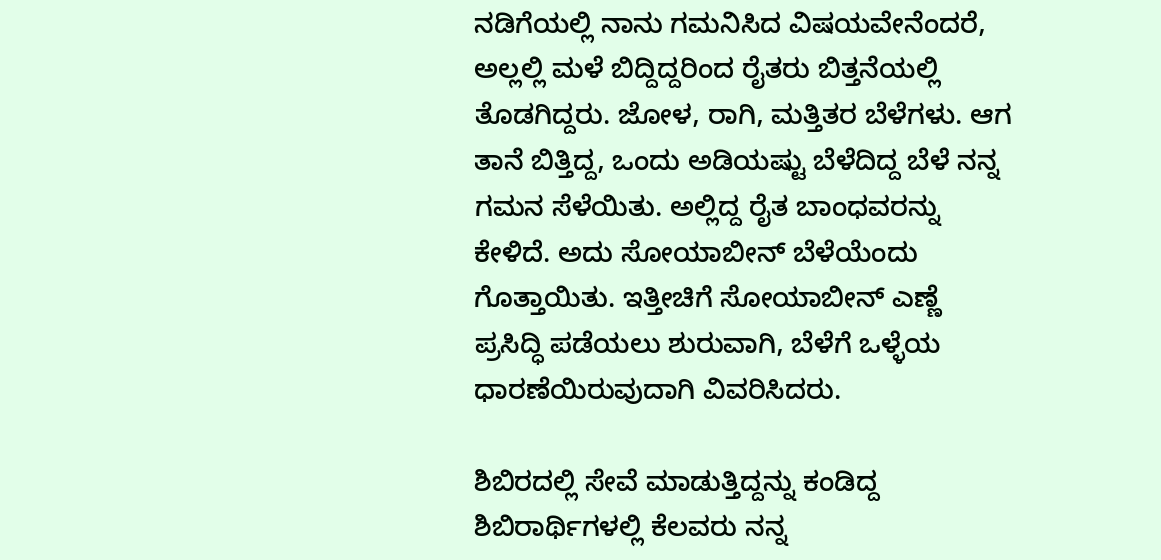ನಡಿಗೆಯಲ್ಲಿ ನಾನು ಗಮನಿಸಿದ ವಿಷಯವೇನೆಂದರೆ, ಅಲ್ಲಲ್ಲಿ ಮಳೆ ಬಿದ್ದಿದ್ದರಿಂದ ರೈತರು ಬಿತ್ತನೆಯಲ್ಲಿ ತೊಡಗಿದ್ದರು. ಜೋಳ, ರಾಗಿ, ಮತ್ತಿತರ ಬೆಳೆಗಳು. ಆಗ ತಾನೆ ಬಿತ್ತಿದ್ದ, ಒಂದು ಅಡಿಯಷ್ಟು ಬೆಳೆದಿದ್ದ ಬೆಳೆ ನನ್ನ ಗಮನ ಸೆಳೆಯಿತು. ಅಲ್ಲಿದ್ದ ರೈತ ಬಾಂಧವರನ್ನು ಕೇಳಿದೆ. ಅದು ಸೋಯಾಬೀನ್ ಬೆಳೆಯೆಂದು ಗೊತ್ತಾಯಿತು. ಇತ್ತೀಚಿಗೆ ಸೋಯಾಬೀನ್ ಎಣ್ಣೆ ಪ್ರಸಿದ್ಧಿ ಪಡೆಯಲು ಶುರುವಾಗಿ, ಬೆಳೆಗೆ ಒಳ್ಳೆಯ ಧಾರಣೆಯಿರುವುದಾಗಿ ವಿವರಿಸಿದರು.

ಶಿಬಿರದಲ್ಲಿ ಸೇವೆ ಮಾಡುತ್ತಿದ್ದನ್ನು ಕಂಡಿದ್ದ ಶಿಬಿರಾರ್ಥಿಗಳಲ್ಲಿ ಕೆಲವರು ನನ್ನ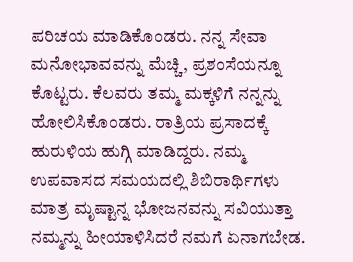ಪರಿಚಯ ಮಾಡಿಕೊಂಡರು. ನನ್ನ ಸೇವಾ ಮನೋಭಾವವನ್ನು ಮೆಚ್ಚಿ, ಪ್ರಶಂಸೆಯನ್ನೂ ಕೊಟ್ಟರು. ಕೆಲವರು ತಮ್ಮ ಮಕ್ಕಳಿಗೆ ನನ್ನನ್ನು ಹೋಲಿಸಿಕೊಂಡರು. ರಾತ್ರಿಯ ಪ್ರಸಾದಕ್ಕೆ ಹುರುಳಿಯ ಹುಗ್ಗಿ ಮಾಡಿದ್ದರು. ನಮ್ಮ ಉಪವಾಸದ ಸಮಯದಲ್ಲಿ ಶಿಬಿರಾರ್ಥಿಗಳು ಮಾತ್ರ ಮೃಷ್ಟಾನ್ನ ಭೋಜನವನ್ನು ಸವಿಯುತ್ತಾ ನಮ್ಮನ್ನು ಹೀಯಾಳಿಸಿದರೆ ನಮಗೆ ಏನಾಗಬೇಡ.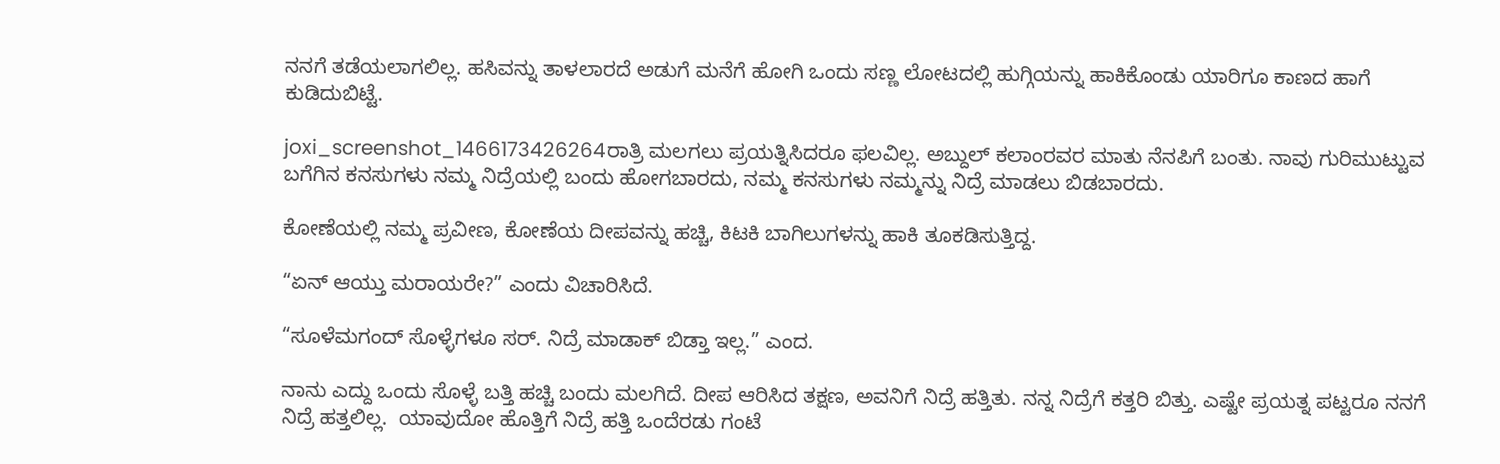ನನಗೆ ತಡೆಯಲಾಗಲಿಲ್ಲ. ಹಸಿವನ್ನು ತಾಳಲಾರದೆ ಅಡುಗೆ ಮನೆಗೆ ಹೋಗಿ ಒಂದು ಸಣ್ಣ ಲೋಟದಲ್ಲಿ ಹುಗ್ಗಿಯನ್ನು ಹಾಕಿಕೊಂಡು ಯಾರಿಗೂ ಕಾಣದ ಹಾಗೆ ಕುಡಿದುಬಿಟ್ಟೆ.

joxi_screenshot_1466173426264ರಾತ್ರಿ ಮಲಗಲು ಪ್ರಯತ್ನಿಸಿದರೂ ಫಲವಿಲ್ಲ. ಅಬ್ದುಲ್ ಕಲಾಂರವರ ಮಾತು ನೆನಪಿಗೆ ಬಂತು. ನಾವು ಗುರಿಮುಟ್ಟುವ ಬಗೆಗಿನ ಕನಸುಗಳು ನಮ್ಮ ನಿದ್ರೆಯಲ್ಲಿ ಬಂದು ಹೋಗಬಾರದು, ನಮ್ಮ ಕನಸುಗಳು ನಮ್ಮನ್ನು ನಿದ್ರೆ ಮಾಡಲು ಬಿಡಬಾರದು.

ಕೋಣೆಯಲ್ಲಿ ನಮ್ಮ ಪ್ರವೀಣ, ಕೋಣೆಯ ದೀಪವನ್ನು ಹಚ್ಚಿ, ಕಿಟಕಿ ಬಾಗಿಲುಗಳನ್ನು ಹಾಕಿ ತೂಕಡಿಸುತ್ತಿದ್ದ.

“ಏನ್ ಆಯ್ತು ಮರಾಯರೇ?” ಎಂದು ವಿಚಾರಿಸಿದೆ.

“ಸೂಳೆಮಗಂದ್ ಸೊಳ್ಳೆಗಳೂ ಸರ್. ನಿದ್ರೆ ಮಾಡಾಕ್ ಬಿಡ್ತಾ ಇಲ್ಲ.” ಎಂದ.

ನಾನು ಎದ್ದು ಒಂದು ಸೊಳ್ಳೆ ಬತ್ತಿ ಹಚ್ಚಿ ಬಂದು ಮಲಗಿದೆ. ದೀಪ ಆರಿಸಿದ ತಕ್ಷಣ, ಅವನಿಗೆ ನಿದ್ರೆ ಹತ್ತಿತು. ನನ್ನ ನಿದ್ರೆಗೆ ಕತ್ತರಿ ಬಿತ್ತು. ಎಷ್ಟೇ ಪ್ರಯತ್ನ ಪಟ್ಟರೂ ನನಗೆ ನಿದ್ರೆ ಹತ್ತಲಿಲ್ಲ.  ಯಾವುದೋ ಹೊತ್ತಿಗೆ ನಿದ್ರೆ ಹತ್ತಿ ಒಂದೆರಡು ಗಂಟೆ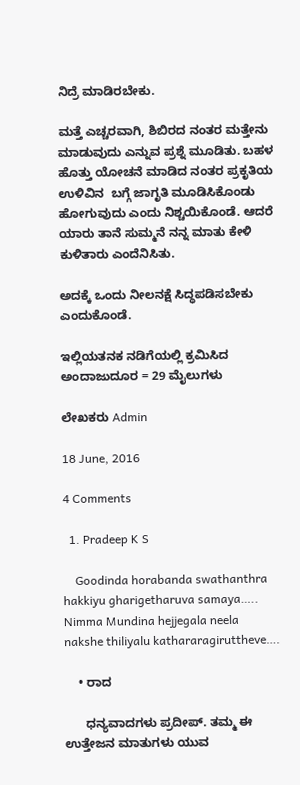ನಿದ್ರೆ ಮಾಡಿರಬೇಕು.

ಮತ್ತೆ ಎಚ್ಚರವಾಗಿ, ಶಿಬಿರದ ನಂತರ ಮತ್ತೇನು ಮಾಡುವುದು ಎನ್ನುವ ಪ್ರಶ್ನೆ ಮೂಡಿತು. ಬಹಳ ಹೊತ್ತು ಯೋಚನೆ ಮಾಡಿದ ನಂತರ ಪ್ರಕೃತಿಯ ಉಳಿವಿನ  ಬಗ್ಗೆ ಜಾಗೃತಿ ಮೂಡಿಸಿಕೊಂಡು ಹೋಗುವುದು ಎಂದು ನಿಶ್ಚಯಿಕೊಂಡೆ. ಆದರೆ ಯಾರು ತಾನೆ ಸುಮ್ಮನೆ ನನ್ನ ಮಾತು ಕೇಳಿ ಕುಳಿತಾರು ಎಂದೆನಿಸಿತು.

ಅದಕ್ಕೆ ಒಂದು ನೀಲನಕ್ಷೆ ಸಿದ್ಧಪಡಿಸಬೇಕು ಎಂದುಕೊಂಡೆ.

ಇಲ್ಲಿಯತನಕ ನಡಿಗೆಯಲ್ಲಿ ಕ್ರಮಿಸಿದ ಅಂದಾಜುದೂರ = 29 ಮೈಲುಗಳು

ಲೇಖಕರು Admin

18 June, 2016

4 Comments

  1. Pradeep K S

    Goodinda horabanda swathanthra hakkiyu gharigetharuva samaya….. Nimma Mundina hejjegala neela nakshe thiliyalu kathararagiruttheve….

    • ರಾದ

      ಧನ್ಯವಾದಗಳು ಪ್ರದೀಪ್. ತಮ್ಮ ಈ ಉತ್ತೇಜನ ಮಾತುಗಳು ಯುವ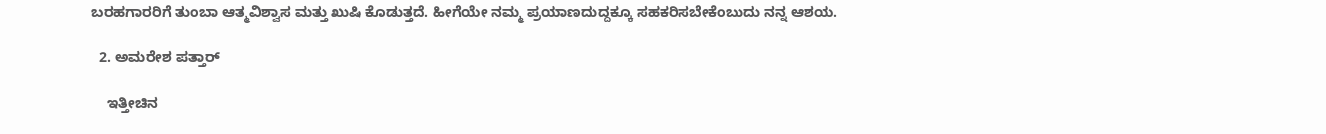ಬರಹಗಾರರಿಗೆ ತುಂಬಾ ಆತ್ಮವಿಶ್ವಾಸ ಮತ್ತು ಖುಷಿ ಕೊಡುತ್ತದೆ. ಹೀಗೆಯೇ ನಮ್ಮ ಪ್ರಯಾಣದುದ್ದಕ್ಕೂ ಸಹಕರಿಸಬೇಕೆಂಬುದು ನನ್ನ ಆಶಯ.

  2. ಅಮರೇಶ ಪತ್ತಾರ್

    ಇತ್ತೀಚಿನ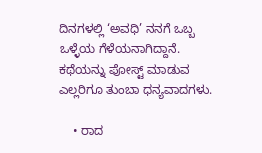ದಿನಗಳಲ್ಲಿ ‘ಅವಧಿ’ ನನಗೆ ಒಬ್ಬ ಒಳ್ಳೆಯ ಗೆಳೆಯನಾಗಿದ್ದಾನೆ. ಕಥೆಯನ್ನು ಪೋಸ್ಟ್ ಮಾಡುವ ಎಲ್ಲರಿಗೂ ತುಂಬಾ ಧನ್ಯವಾದಗಳು.

    • ರಾದ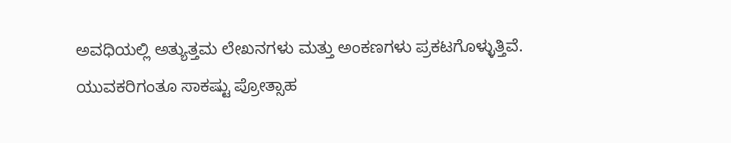ಅವಧಿಯಲ್ಲಿ ಅತ್ಯುತ್ತಮ ಲೇಖನಗಳು ಮತ್ತು ಅಂಕಣಗಳು ಪ್ರಕಟಗೊಳ್ಳುತ್ತಿವೆ. ಯುವಕರಿಗಂತೂ ಸಾಕಷ್ಟು ಪ್ರೋತ್ಸಾಹ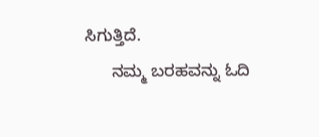ಸಿಗುತ್ತಿದೆ.
      ನಮ್ಮ ಬರಹವನ್ನು ಓದಿ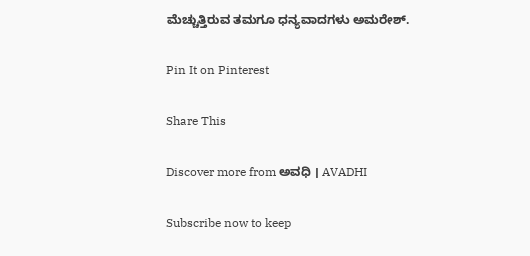ಮೆಚ್ಚುತ್ತಿರುವ ತಮಗೂ ಧನ್ಯವಾದಗಳು ಅಮರೇಶ್.

Pin It on Pinterest

Share This

Discover more from ಅವಧಿ । AVADHI

Subscribe now to keep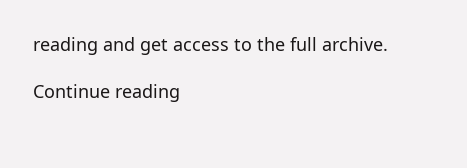reading and get access to the full archive.

Continue reading